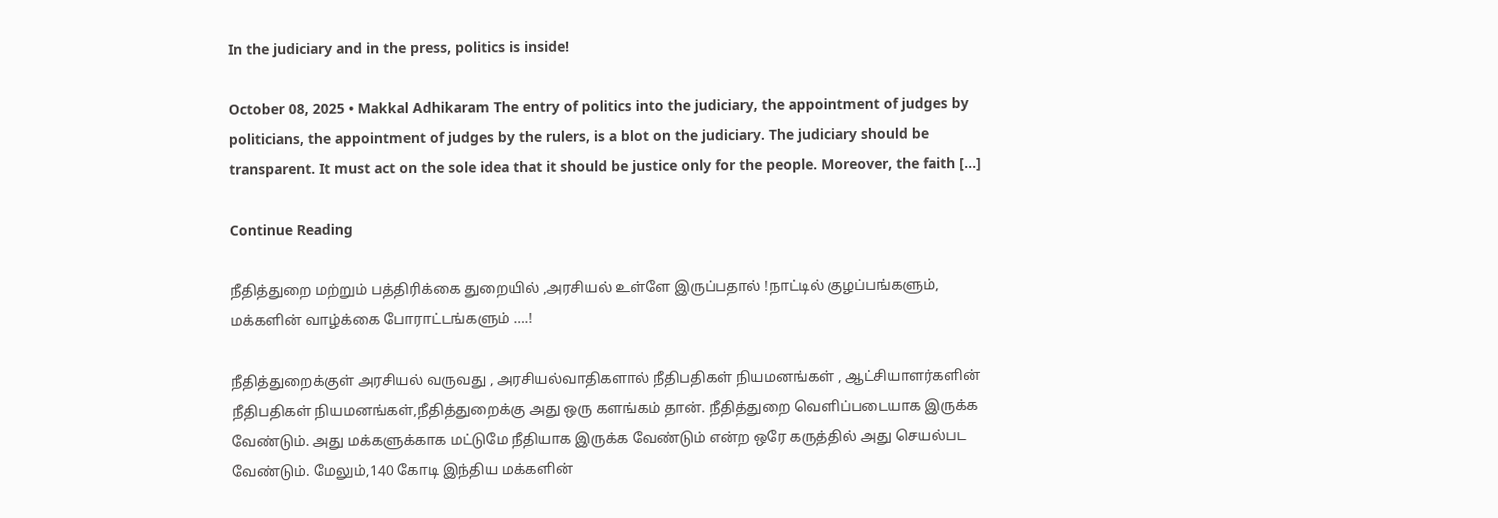In the judiciary and in the press, politics is inside!

October 08, 2025 • Makkal Adhikaram The entry of politics into the judiciary, the appointment of judges by politicians, the appointment of judges by the rulers, is a blot on the judiciary. The judiciary should be transparent. It must act on the sole idea that it should be justice only for the people. Moreover, the faith […]

Continue Reading

நீதித்துறை மற்றும் பத்திரிக்கை துறையில் ,அரசியல் உள்ளே இருப்பதால் !நாட்டில் குழப்பங்களும், மக்களின் வாழ்க்கை போராட்டங்களும் ….!

நீதித்துறைக்குள் அரசியல் வருவது , அரசியல்வாதிகளால் நீதிபதிகள் நியமனங்கள் , ஆட்சியாளர்களின் நீதிபதிகள் நியமனங்கள்,நீதித்துறைக்கு அது ஒரு களங்கம் தான். நீதித்துறை வெளிப்படையாக இருக்க வேண்டும். அது மக்களுக்காக மட்டுமே நீதியாக இருக்க வேண்டும் என்ற ஒரே கருத்தில் அது செயல்பட வேண்டும். மேலும்,140 கோடி இந்திய மக்களின்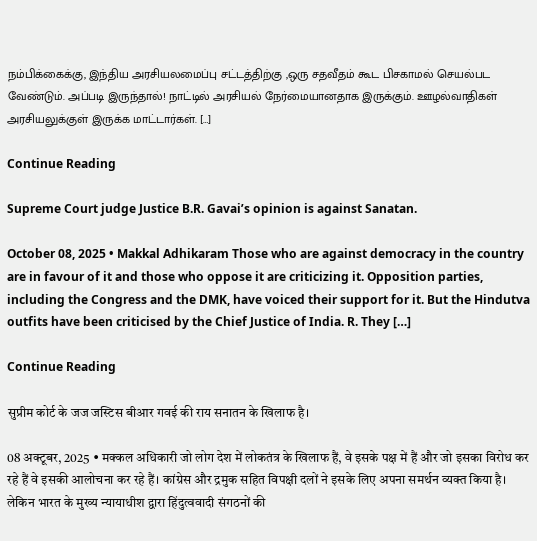நம்பிக்கைக்கு, இந்திய அரசியலமைப்பு சட்டத்திற்கு ,ஒரு சதவீதம் கூட பிசகாமல் செயல்பட வேண்டும். அப்படி இருந்தால்! நாட்டில் அரசியல் நேர்மையானதாக இருக்கும். ஊழல்வாதிகள் அரசியலுக்குள் இருக்க மாட்டார்கள். […]

Continue Reading

Supreme Court judge Justice B.R. Gavai’s opinion is against Sanatan.

October 08, 2025 • Makkal Adhikaram Those who are against democracy in the country are in favour of it and those who oppose it are criticizing it. Opposition parties, including the Congress and the DMK, have voiced their support for it. But the Hindutva outfits have been criticised by the Chief Justice of India. R. They […]

Continue Reading

सुप्रीम कोर्ट के जज जस्टिस बीआर गवई की राय सनातन के खिलाफ है।

08 अक्टूबर, 2025 • मक्कल अधिकारी जो लोग देश में लोकतंत्र के खिलाफ हैं, वे इसके पक्ष में हैं और जो इसका विरोध कर रहे हैं वे इसकी आलोचना कर रहे हैं। कांग्रेस और द्रमुक सहित विपक्षी दलों ने इसके लिए अपना समर्थन व्यक्त किया है। लेकिन भारत के मुख्य न्यायाधीश द्वारा हिंदुत्ववादी संगठनों की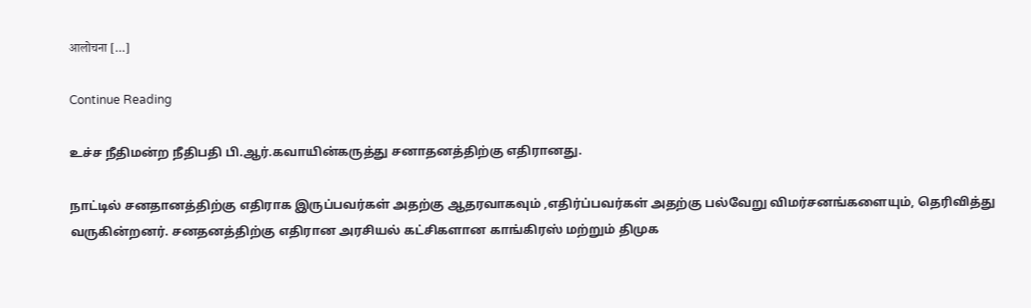आलोचना […]

Continue Reading

உச்ச நீதிமன்ற நீதிபதி பி.ஆர்.கவாயின்கருத்து சனாதனத்திற்கு எதிரானது.

நாட்டில் சனதானத்திற்கு எதிராக இருப்பவர்கள் அதற்கு ஆதரவாகவும் ,எதிர்ப்பவர்கள் அதற்கு பல்வேறு விமர்சனங்களையும், தெரிவித்து வருகின்றனர். சனதனத்திற்கு எதிரான அரசியல் கட்சிகளான காங்கிரஸ் மற்றும் திமுக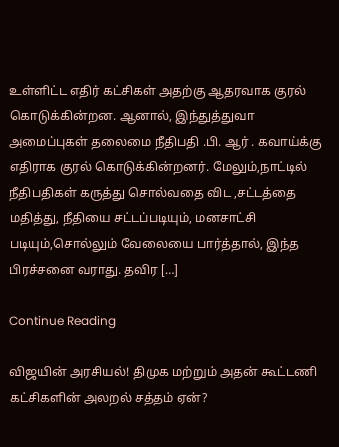உள்ளிட்ட எதிர் கட்சிகள் அதற்கு ஆதரவாக குரல் கொடுக்கின்றன. ஆனால், இந்துத்துவா அமைப்புகள் தலைமை நீதிபதி .பி. ஆர் . கவாய்க்கு எதிராக குரல் கொடுக்கின்றனர். மேலும்,நாட்டில் நீதிபதிகள் கருத்து சொல்வதை விட ,சட்டத்தை மதித்து, நீதியை சட்டப்படியும், மனசாட்சி படியும்,சொல்லும் வேலையை பார்த்தால், இந்த பிரச்சனை வராது. தவிர […]

Continue Reading

விஜயின் அரசியல்! திமுக மற்றும் அதன் கூட்டணி கட்சிகளின் அலறல் சத்தம் ஏன்?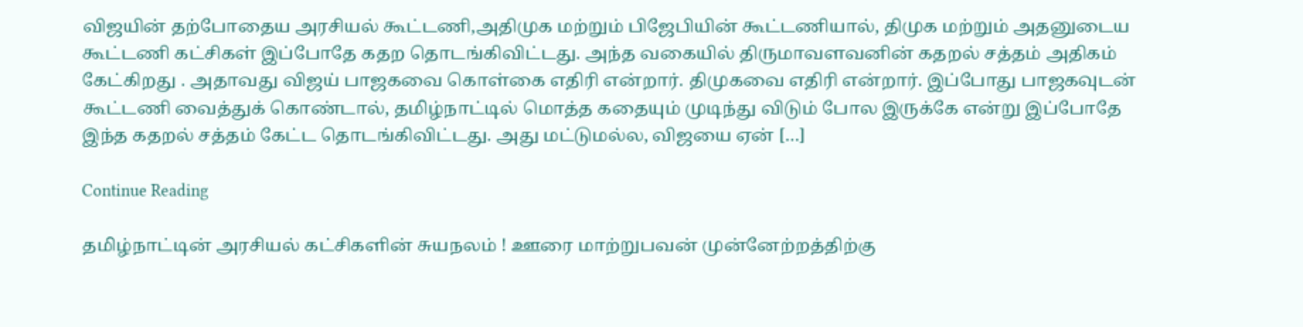விஜயின் தற்போதைய அரசியல் கூட்டணி,அதிமுக மற்றும் பிஜேபியின் கூட்டணியால், திமுக மற்றும் அதனுடைய கூட்டணி கட்சிகள் இப்போதே கதற தொடங்கிவிட்டது. அந்த வகையில் திருமாவளவனின் கதறல் சத்தம் அதிகம் கேட்கிறது ‌. அதாவது விஜய் பாஜகவை கொள்கை எதிரி என்றார். திமுகவை எதிரி என்றார். இப்போது பாஜகவுடன் கூட்டணி வைத்துக் கொண்டால், தமிழ்நாட்டில் மொத்த கதையும் முடிந்து விடும் போல இருக்கே என்று இப்போதே இந்த கதறல் சத்தம் கேட்ட தொடங்கிவிட்டது. அது மட்டுமல்ல, விஜயை ஏன் […]

Continue Reading

தமிழ்நாட்டின் அரசியல் கட்சிகளின் சுயநலம் ! ஊரை மாற்றுபவன் முன்னேற்றத்திற்கு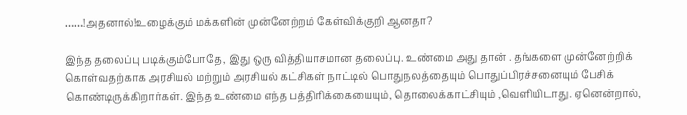……!அதனால்!உழைக்கும் மக்களின் முன்னேற்றம் கேள்விக்குறி ஆனதா?

இந்த தலைப்பு படிக்கும்போதே, இது ஒரு வித்தியாசமான தலைப்பு. உண்மை அது தான் . தங்களை முன்னேற்றிக் கொள்வதற்காக அரசியல் மற்றும் அரசியல் கட்சிகள் நாட்டில் பொதுநலத்தையும் பொதுப்பிரச்சனையும் பேசிக் கொண்டிருக்கிறார்கள். இந்த உண்மை எந்த பத்திரிக்கையையும், தொலைக்காட்சியும் ,வெளியிடாது. ஏனென்றால்,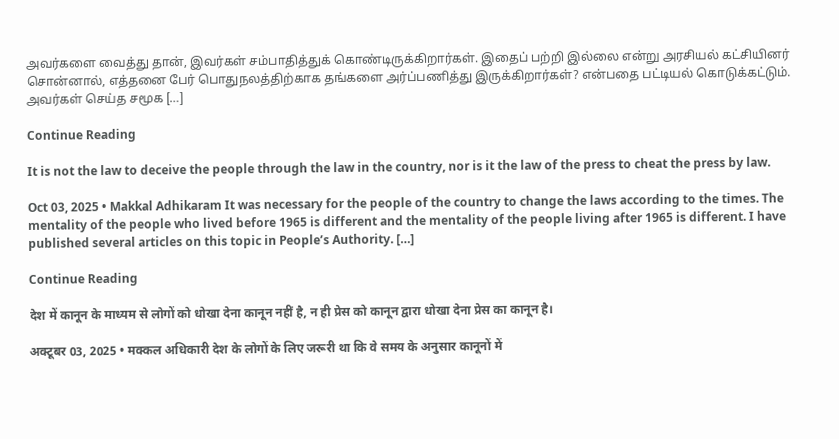அவர்களை வைத்து தான், இவர்கள் சம்பாதித்துக் கொண்டிருக்கிறார்கள். இதைப் பற்றி இல்லை என்று அரசியல் கட்சியினர் சொன்னால், எத்தனை பேர் பொதுநலத்திற்காக தங்களை அர்ப்பணித்து இருக்கிறார்கள்? என்பதை பட்டியல் கொடுக்கட்டும். அவர்கள் செய்த சமூக […]

Continue Reading

It is not the law to deceive the people through the law in the country, nor is it the law of the press to cheat the press by law.

Oct 03, 2025 • Makkal Adhikaram It was necessary for the people of the country to change the laws according to the times. The mentality of the people who lived before 1965 is different and the mentality of the people living after 1965 is different. I have published several articles on this topic in People’s Authority. […]

Continue Reading

देश में कानून के माध्यम से लोगों को धोखा देना कानून नहीं है, न ही प्रेस को कानून द्वारा धोखा देना प्रेस का कानून है।

अक्टूबर 03, 2025 • मक्कल अधिकारी देश के लोगों के लिए जरूरी था कि वे समय के अनुसार कानूनों में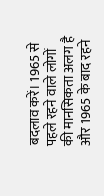बदलाव करें। 1965 से पहले रहने वाले लोगों की मानसिकता अलग है और 1965 के बाद रहने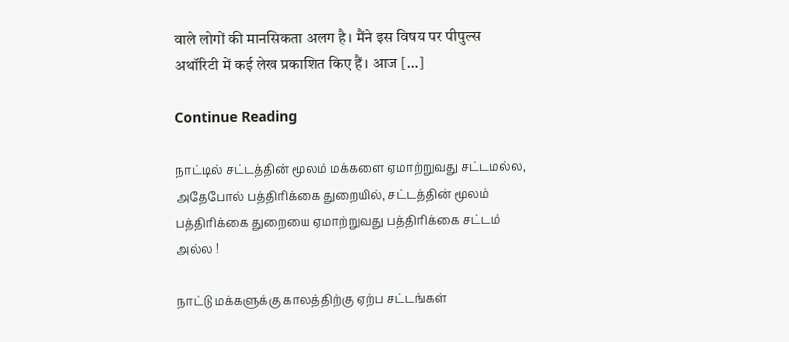वाले लोगों की मानसिकता अलग है। मैंने इस विषय पर पीपुल्स अथॉरिटी में कई लेख प्रकाशित किए हैं। आज […]

Continue Reading

நாட்டில் சட்டத்தின் மூலம் மக்களை ஏமாற்றுவது சட்டமல்ல, அதேபோல் பத்திரிக்கை துறையில், சட்டத்தின் மூலம் பத்திரிக்கை துறையை ஏமாற்றுவது பத்திரிக்கை சட்டம் அல்ல !

நாட்டு மக்களுக்கு காலத்திற்கு ஏற்ப சட்டங்கள்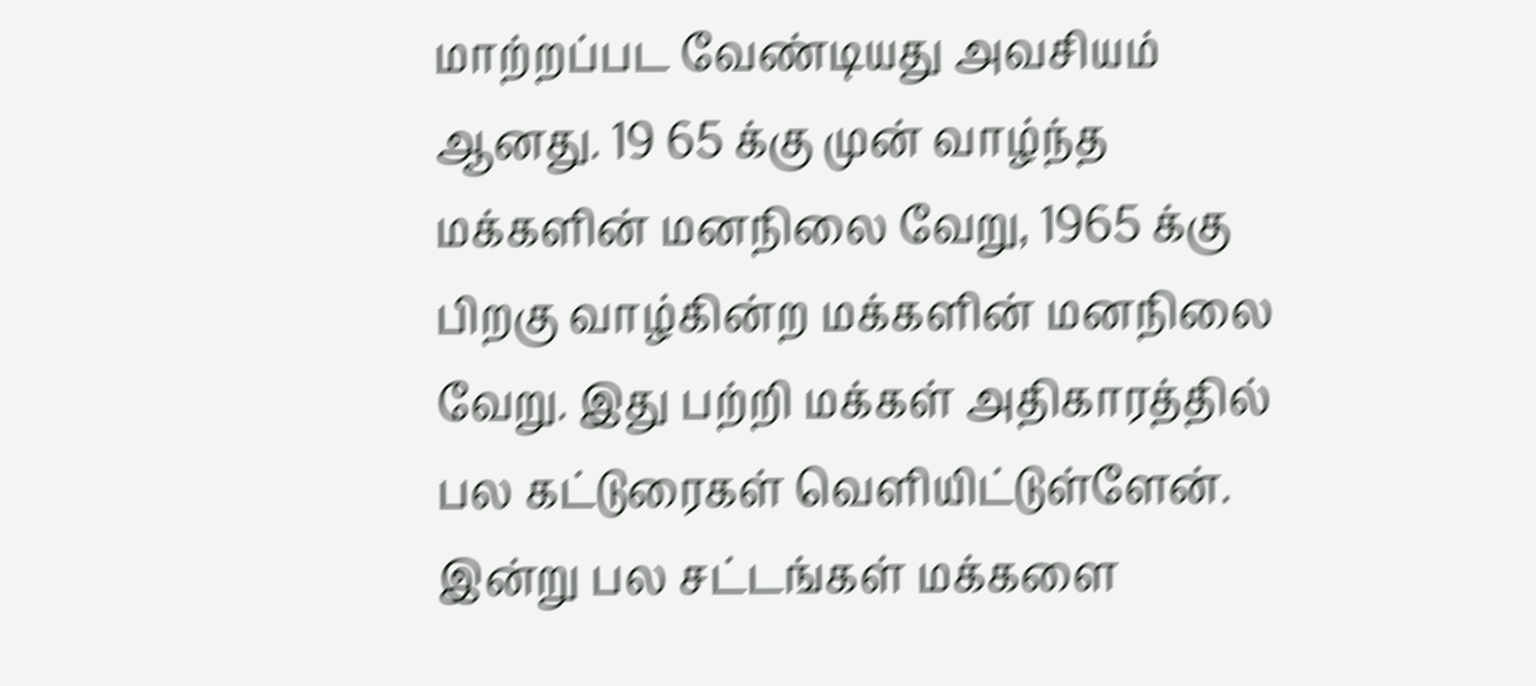மாற்றப்பட வேண்டியது அவசியம் ஆனது. 19 65 க்கு முன் வாழ்ந்த மக்களின் மனநிலை வேறு, 1965 க்கு பிறகு வாழ்கின்ற மக்களின் மனநிலை வேறு. இது பற்றி மக்கள் அதிகாரத்தில் பல கட்டுரைகள் வெளியிட்டுள்ளேன். இன்று பல சட்டங்கள் மக்களை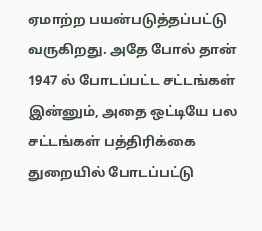ஏமாற்ற பயன்படுத்தப்பட்டு வருகிறது. அதே போல் தான் 1947 ல் போடப்பட்ட சட்டங்கள் இன்னும், அதை ஒட்டியே பல சட்டங்கள் பத்திரிக்கை துறையில் போடப்பட்டு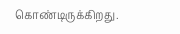கொண்டிருக்கிறது.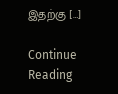இதற்கு […]

Continue Reading